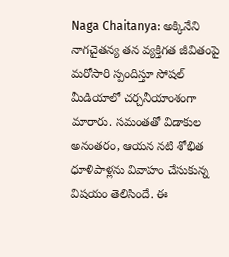Naga Chaitanya: అక్కినేని నాగచైతన్య తన వ్యక్తిగత జీవితంపై మరోసారి స్పందిస్తూ సోషల్ మీడియాలో చర్చనీయాంశంగా మారారు. సమంతతో విడాకుల అనంతరం, ఆయన నటి శోభిత ధూళిపాళ్లను వివాహం చేసుకున్న విషయం తెలిసిందే. ఈ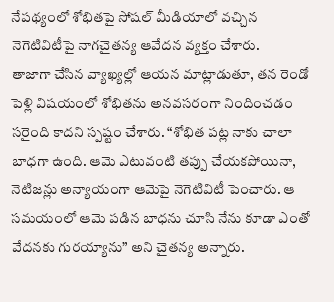నేపథ్యంలో శోభితపై సోషల్ మీడియాలో వచ్చిన నెగెటివిటీపై నాగచైతన్య ఆవేదన వ్యక్తం చేశారు.
తాజాగా చేసిన వ్యాఖ్యల్లో ఆయన మాట్లాడుతూ, తన రెండో పెళ్లి విషయంలో శోభితను అనవసరంగా నిందించడం సరైంది కాదని స్పష్టం చేశారు. “శోభిత పట్ల నాకు చాలా బాధగా ఉంది. ఆమె ఎటువంటి తప్పు చేయకపోయినా, నెటిజన్లు అన్యాయంగా ఆమెపై నెగెటివిటీ పెంచారు. ఆ సమయంలో ఆమె పడిన బాధను చూసి నేను కూడా ఎంతో వేదనకు గురయ్యాను” అని చైతన్య అన్నారు.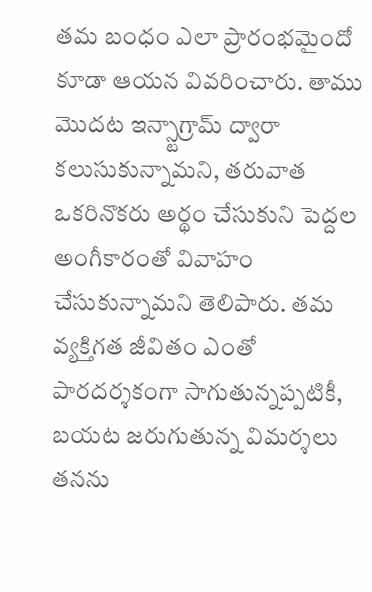తమ బంధం ఎలా ప్రారంభమైందో కూడా ఆయన వివరించారు. తాము మొదట ఇన్స్టాగ్రామ్ ద్వారా కలుసుకున్నామని, తరువాత ఒకరినొకరు అర్థం చేసుకుని పెద్దల అంగీకారంతో వివాహం చేసుకున్నామని తెలిపారు. తమ వ్యక్తిగత జీవితం ఎంతో పారదర్శకంగా సాగుతున్నప్పటికీ, బయట జరుగుతున్న విమర్శలు తనను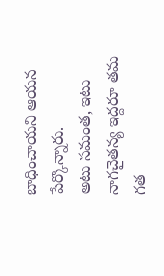బాధించాయని ఆయన పేర్కొన్నారు.
అటు సమంత, ఇటు నాగచైతన్య ఇద్దరూ తమ గత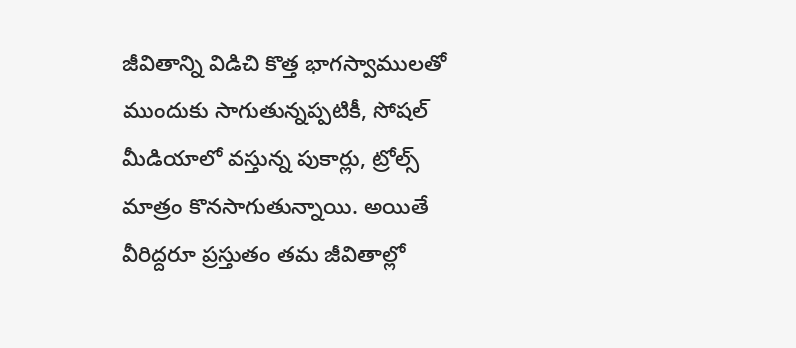జీవితాన్ని విడిచి కొత్త భాగస్వాములతో ముందుకు సాగుతున్నప్పటికీ, సోషల్ మీడియాలో వస్తున్న పుకార్లు, ట్రోల్స్ మాత్రం కొనసాగుతున్నాయి. అయితే వీరిద్దరూ ప్రస్తుతం తమ జీవితాల్లో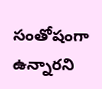సంతోషంగా ఉన్నారని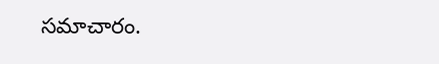సమాచారం.